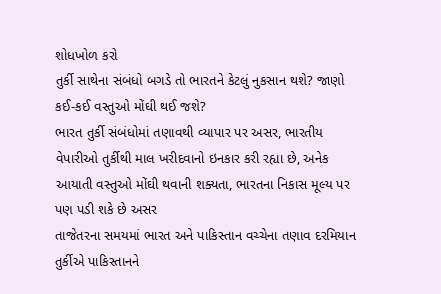શોધખોળ કરો
તુર્કી સાથેના સંબંધો બગડે તો ભારતને કેટલું નુકસાન થશે? જાણો કઈ-કઈ વસ્તુઓ મોંઘી થઈ જશે?
ભારત તુર્કી સંબંધોમાં તણાવથી વ્યાપાર પર અસર, ભારતીય વેપારીઓ તુર્કીથી માલ ખરીદવાનો ઇનકાર કરી રહ્યા છે, અનેક આયાતી વસ્તુઓ મોંઘી થવાની શક્યતા, ભારતના નિકાસ મૂલ્ય પર પણ પડી શકે છે અસર
તાજેતરના સમયમાં ભારત અને પાકિસ્તાન વચ્ચેના તણાવ દરમિયાન તુર્કીએ પાકિસ્તાનને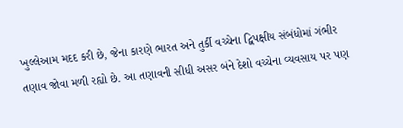ખુલ્લેઆમ મદદ કરી છે, જેના કારણે ભારત અને તુર્કી વચ્ચેના દ્વિપક્ષીય સંબંધોમાં ગંભીર તણાવ જોવા મળી રહ્યો છે. આ તણાવની સીધી અસર બંને દેશો વચ્ચેના વ્યવસાય પર પણ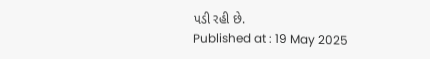પડી રહી છે.
Published at : 19 May 2025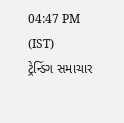04:47 PM (IST)
ટ્રેન્ડિંગ સમાચાર